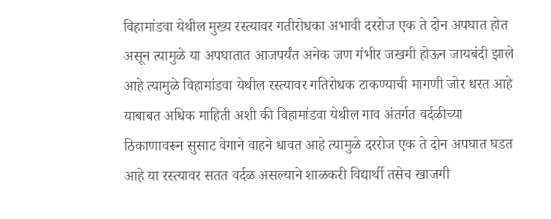विहामांडवा येथील मुख्य रस्त्यावर गतीरोधका अभावी दररोज एक ते दोन अपघात होत असून त्यामुळे या अपघातात आजपर्यंत अनेक जण गंभीर जखमी होऊन जायबंदी झाले आहे त्यामुळे विहामांडवा येथील रस्त्यावर गतिरोधक टाकण्याची मागणी जोर धरत आहे याबाबत अधिक माहिती अशी की विहामांडवा येथील गाव अंतर्गत वर्दळीच्या ठिकाणावरून सुसाट वेगाने वाहने धावत आहे त्यामुळे दररोज एक ते दोन अपघात घडत आहे या रस्त्यावर सतत वर्दळ असल्याने शाळकरी विद्यार्थी तसेच खाजगी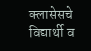क्लासेसचे विद्यार्थी व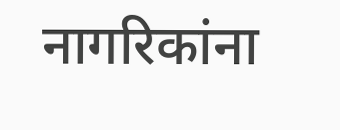नागरिकांना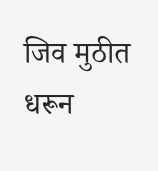जिव मुठीत धरून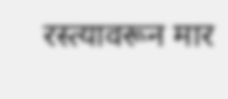रस्त्यावरून मार